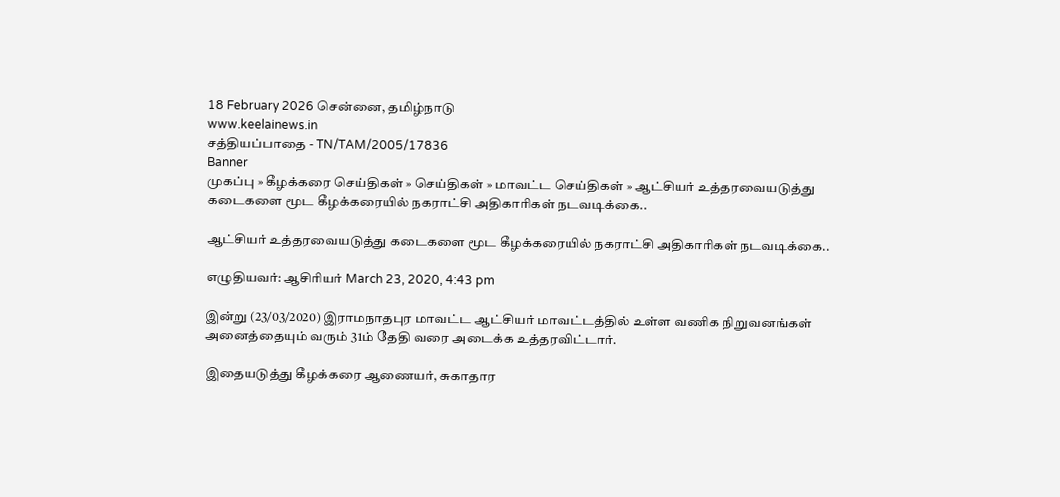18 February 2026 சென்னை, தமிழ்நாடு
www.keelainews.in
சத்தியப்பாதை - TN/TAM/2005/17836
Banner
முகப்பு » கீழக்கரை செய்திகள் » செய்திகள் » மாவட்ட செய்திகள் » ஆட்சியர் உத்தரவையடுத்து கடைகளை மூட கீழக்கரையில் நகராட்சி அதிகாரிகள் நடவடிக்கை..

ஆட்சியர் உத்தரவையடுத்து கடைகளை மூட கீழக்கரையில் நகராட்சி அதிகாரிகள் நடவடிக்கை..

எழுதியவர்: ஆசிரியர் March 23, 2020, 4:43 pm

இன்று (23/03/2020) இராமநாதபுர மாவட்ட ஆட்சியர் மாவட்டத்தில் உள்ள வணிக நிறுவனங்கள் அனைத்தையும் வரும் 31ம் தேதி வரை அடைக்க உத்தரவிட்டார்.

இதையடுத்து கீழக்கரை ஆணையர், சுகாதார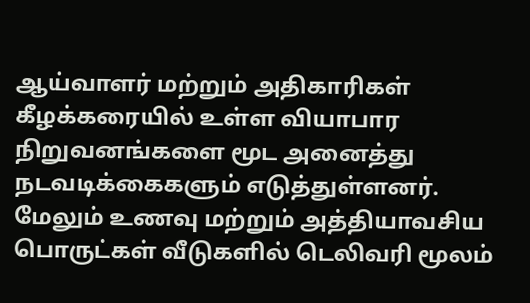ஆய்வாளர் மற்றும் அதிகாரிகள் கீழக்கரையில் உள்ள வியாபார நிறுவனங்களை மூட அனைத்து நடவடிக்கைகளும் எடுத்துள்ளனர். மேலும் உணவு மற்றும் அத்தியாவசிய பொருட்கள் வீடுகளில் டெலிவரி மூலம்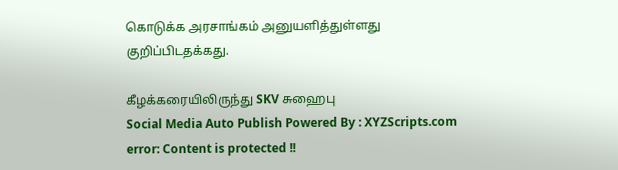கொடுக்க அரசாங்கம் அனுயளித்துள்ளது குறிப்பிடதக்கது.

கீழக்கரையிலிருந்து SKV சுஹைபு
Social Media Auto Publish Powered By : XYZScripts.com
error: Content is protected !!